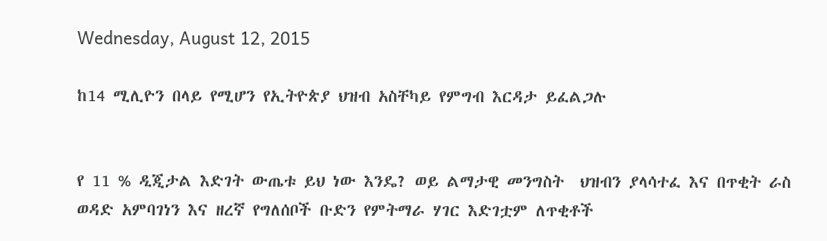Wednesday, August 12, 2015

ከ14 ሚሊዮን በላይ የሚሆን የኢትዮጵያ ህዝብ አስቸካይ የምግብ እርዳታ ይፈልጋሉ


የ 11 % ዲጂታል እድገት ውጤቱ ይህ ነው እንዴ? ወይ ልማታዊ መንግስት  ህዝብን ያላሳተፈ እና በጥቂት ራስ ወዳድ አምባገነን እና ዘረኛ የግለሰቦች ቡድን የምትማራ ሃገር እድገቷም ለጥቂቶች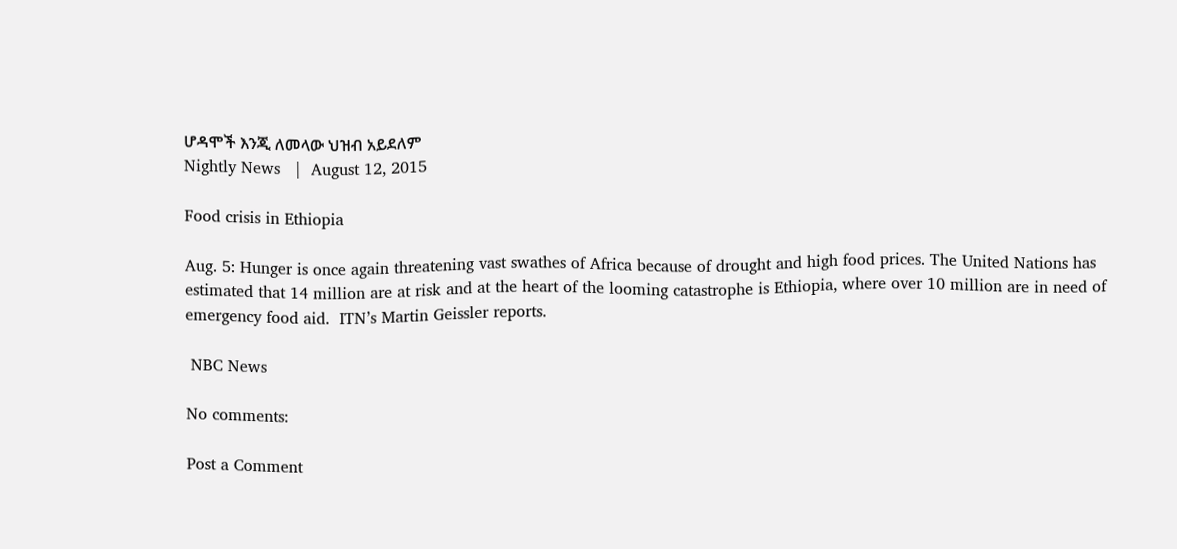ሆዳሞች እንጂ ለመላው ህዝብ አይደለም
Nightly News   |  August 12, 2015

Food crisis in Ethiopia

Aug. 5: Hunger is once again threatening vast swathes of Africa because of drought and high food prices. The United Nations has estimated that 14 million are at risk and at the heart of the looming catastrophe is Ethiopia, where over 10 million are in need of emergency food aid.  ITN’s Martin Geissler reports.

 NBC News

No comments:

Post a Comment